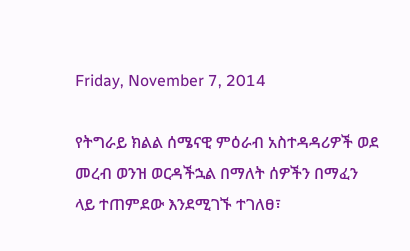Friday, November 7, 2014

የትግራይ ክልል ሰሜናዊ ምዕራብ አስተዳዳሪዎች ወደ መረብ ወንዝ ወርዳችኋል በማለት ሰዎችን በማፈን ላይ ተጠምደው እንደሚገኙ ተገለፀ፣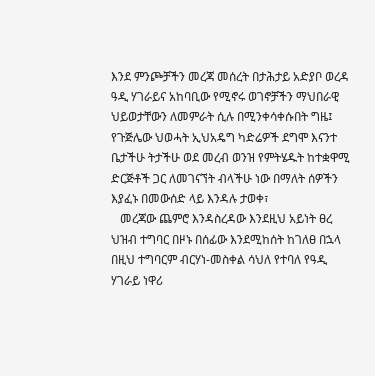እንደ ምንጮቻችን መረጃ መሰረት በታሕታይ አድያቦ ወረዳ ዓዲ ሃገራይና አከባቢው የሚኖሩ ወገኖቻችን ማህበራዊ ህይወታቸውን ለመምራት ሲሉ በሚንቀሳቀሱበት ግዜ፤ የጉጅሌው ህወሓት ኢህአዴግ ካድሬዎች ደግሞ እናንተ ቤታችሁ ትታችሁ ወደ መረብ ወንዝ የምትሄዱት ከተቋዋሚ ድርጅቶች ጋር ለመገናኘት ብላችሁ ነው በማለት ሰዎችን እያፈኑ በመውሰድ ላይ እንዳሉ ታወቀ፣
   መረጃው ጨምሮ እንዳስረዳው እንደዚህ አይነት ፀረ ህዝብ ተግባር በዞኑ በሰፊው እንደሚከሰት ከገለፀ በኋላ በዚህ ተግባርም ብርሃነ-መስቀል ሳህለ የተባለ የዓዲ ሃገራይ ነዋሪ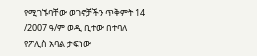የሚገኙባቸው ወገኖቻችን ጥቅምት 14 /2007 ዓ/ም ወዲ ቢተው በተባለ የፖሊስ አባል ታፍነው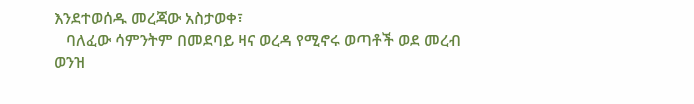እንደተወሰዱ መረጃው አስታወቀ፣
   ባለፈው ሳምንትም በመደባይ ዛና ወረዳ የሚኖሩ ወጣቶች ወደ መረብ ወንዝ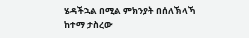ሄዳችኋል በሚል ምክንያት በሰለኽላኻ ከተማ ታስረው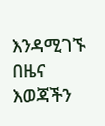እንዳሚገኙ በዜና እወጃችን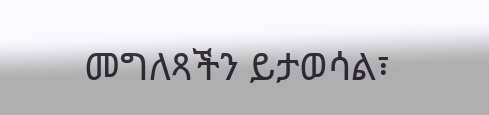መግለጻችን ይታወሳል፣